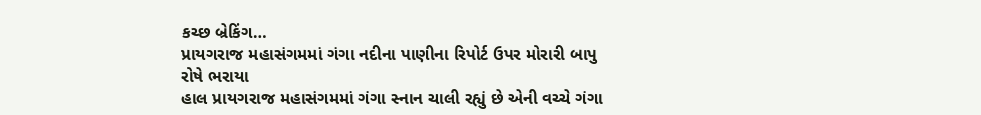કચ્છ બ્રેકિંગ…
પ્રાયગરાજ મહાસંગમમાં ગંગા નદીના પાણીના રિપોર્ટ ઉપર મોરારી બાપુ રોષે ભરાયા
હાલ પ્રાયગરાજ મહાસંગમમાં ગંગા સ્નાન ચાલી રહ્યું છે એની વચ્ચે ગંગા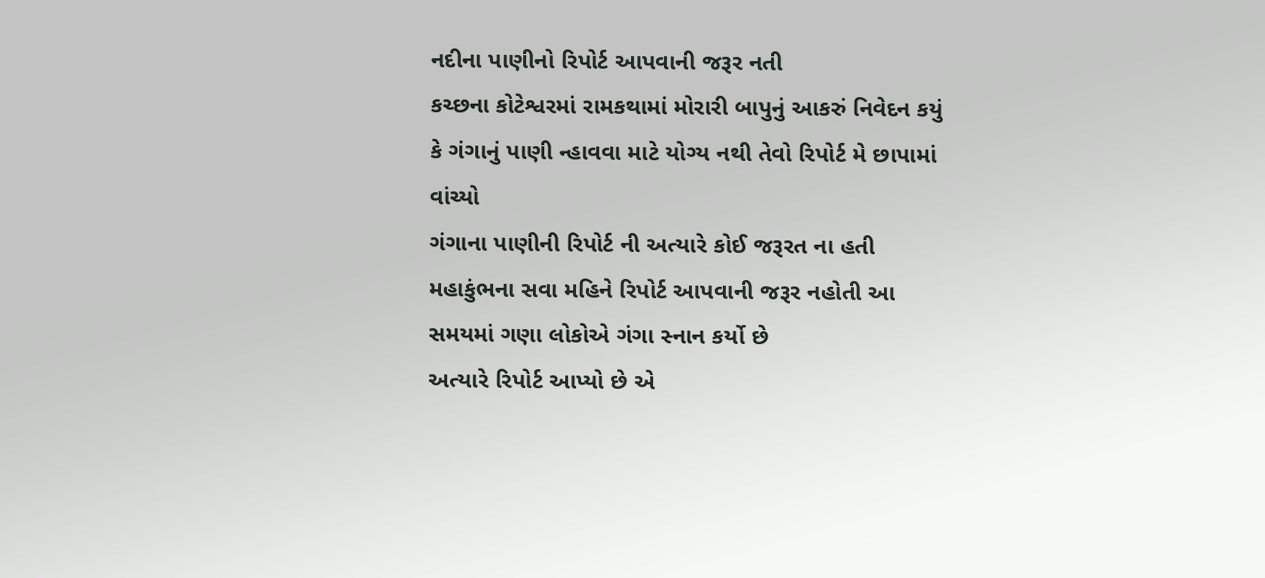નદીના પાણીનો રિપોર્ટ આપવાની જરૂર નતી
કચ્છના કોટેશ્વરમાં રામકથામાં મોરારી બાપુનું આકરું નિવેદન કયું કે ગંગાનું પાણી ન્હાવવા માટે યોગ્ય નથી તેવો રિપોર્ટ મે છાપામાં વાંચ્યો
ગંગાના પાણીની રિપોર્ટ ની અત્યારે કોઈ જરૂરત ના હતી
મહાકુંભના સવા મહિને રિપોર્ટ આપવાની જરૂર નહોતી આ સમયમાં ગણા લોકોએ ગંગા સ્નાન કર્યો છે
અત્યારે રિપોર્ટ આપ્યો છે એ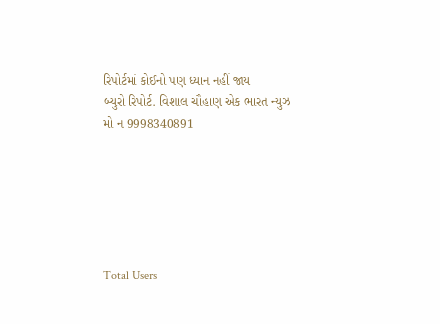રિપોર્ટમાં કોઈનો પણ ધ્યાન નહીં જાય
બ્યુરો રિપોર્ટ. વિશાલ ચૌહાણ એક ભારત ન્યુઝ
મો ન 9998340891






Total Users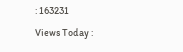: 163231
Views Today :